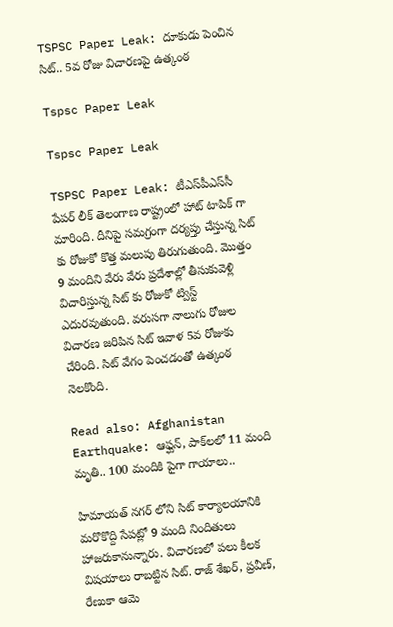TSPSC Paper Leak: దూకుడు పెంచిన సిట్‌.. 5వ రోజు విచారణపై ఉత్కంఠ

Tspsc Paper Leak

Tspsc Paper Leak

TSPSC Paper Leak: టీఎస్‌పీఎస్‌సీ పేపర్‌ లీక్‌ తెలంగాణ రాష్ట్రంలో హాట్‌ టాపిక్‌ గా మారింది. దీనిపై సమగ్రంగా దర్యప్తు చేస్తున్న సిట్‌ కు రోజుకో కొత్త మలుపు తిరుగుతుంది. మొత్తం 9 మందిని వేరు వేరు ప్రదేశాల్లో తీసుకువెళ్లి విచారిస్తున్న సిట్‌ కు రోజుకో ట్విస్ట్‌ ఎదురవుతుంది. వరుసగా నాలుగు రోజుల విచారణ జరిపిన సిట్‌ ఇవాళ 5వ రోజుకు చేరింది. సిట్‌ వేగం పెంచడంతో ఉత్కంఠ నెలకొంది.

Read also: Afghanistan Earthquake: ఆఫ్ఘన్, పాక్‌లలో 11 మంది మృతి.. 100 మందికి పైగా గాయాలు..

హిమాయత్ నగర్ లోని సిట్‌ కార్యాలయానికి మరొకొద్ది సేపట్లో 9 మంది నిందితులు హాజరుకానున్నారు. విచారణలో పలు కీలక విషయాలు రాబట్టిన సిట్. రాజ్ శేఖర్, ప్రవీణ్, రేణుకా ఆమె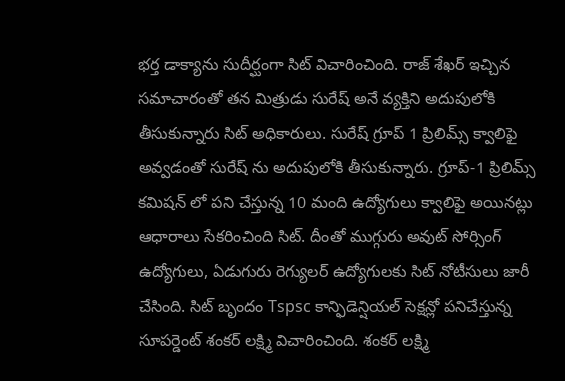భర్త డాక్యాను సుదీర్ఘంగా సిట్ విచారించింది. రాజ్ శేఖర్ ఇచ్చిన సమాచారంతో తన మిత్రుడు సురేష్ అనే వ్యక్తిని అదుపులోకి తీసుకున్నారు సిట్‌ అధికారులు. సురేష్ గ్రూప్ 1 ప్రిలిమ్స్ క్వాలిఫై అవ్వడంతో సురేష్ ను అదుపులోకి తీసుకున్నారు. గ్రూప్-1 ప్రిలిమ్స్ కమిషన్ లో పని చేస్తున్న 10 మంది ఉద్యోగులు క్వాలిఫై అయినట్లు ఆధారాలు సేకరించింది సిట్. దీంతో ముగ్గురు అవుట్ సోర్సింగ్ ఉద్యోగులు, ఏడుగురు రెగ్యులర్ ఉద్యోగులకు సిట్ నోటీసులు జారీ చేసింది. సిట్ బృందం Tspsc కాన్ఫిడెన్షియల్ సెక్షన్లో పనిచేస్తున్న సూపర్డెంట్ శంకర్ లక్ష్మి విచారించింది. శంకర్ లక్ష్మి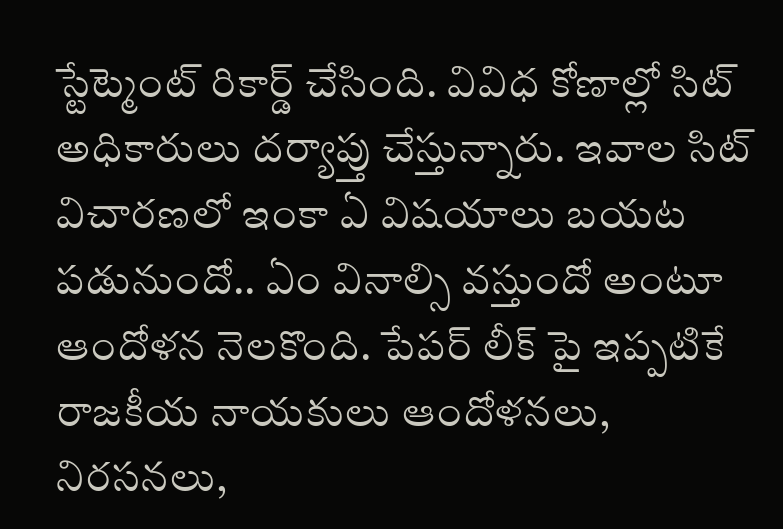స్టేట్మెంట్ రికార్డ్ చేసింది. వివిధ కోణాల్లో సిట్ అధికారులు దర్యాప్తు చేస్తున్నారు. ఇవాల సిట్‌ విచారణలో ఇంకా ఏ విషయాలు బయట పడునుందో.. ఏం వినాల్సి వస్తుందో అంటూ ఆందోళన నెలకొంది. పేపర్‌ లీక్‌ పై ఇప్పటికే రాజకీయ నాయకులు ఆందోళనలు, నిరసనలు,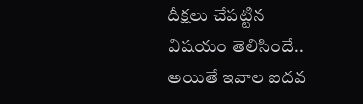దీక్షలు చేపట్టిన విషయం తెలిసిందే.. అయితే ఇవాల ఐదవ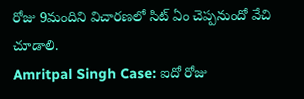రోజు 9మందిని విచారణలో సిట్‌ ఏం చెప్పనుందో వేచి చూడాలి.
Amritpal Singh Case: ఐదో రోజు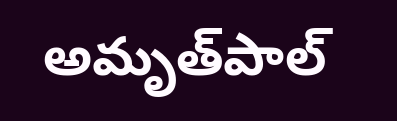అమృత్‌పాల్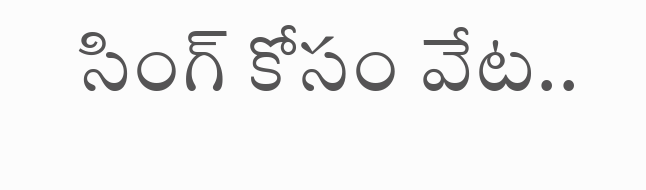సింగ్ కోసం వేట..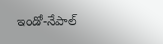ఇండో-నేపాల్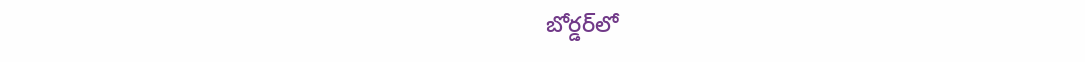బోర్డర్‌లో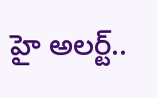హై అలర్ట్..